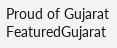Proud of Gujarat
FeaturedGujarat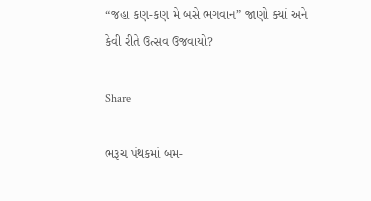“જહા કણ-કણ મે બસે ભગવાન” જાણો ક્યાં અને કેવી રીતે ઉત્સવ ઉજવાયો?

Share

ભરૂચ પંથકમાં બમ-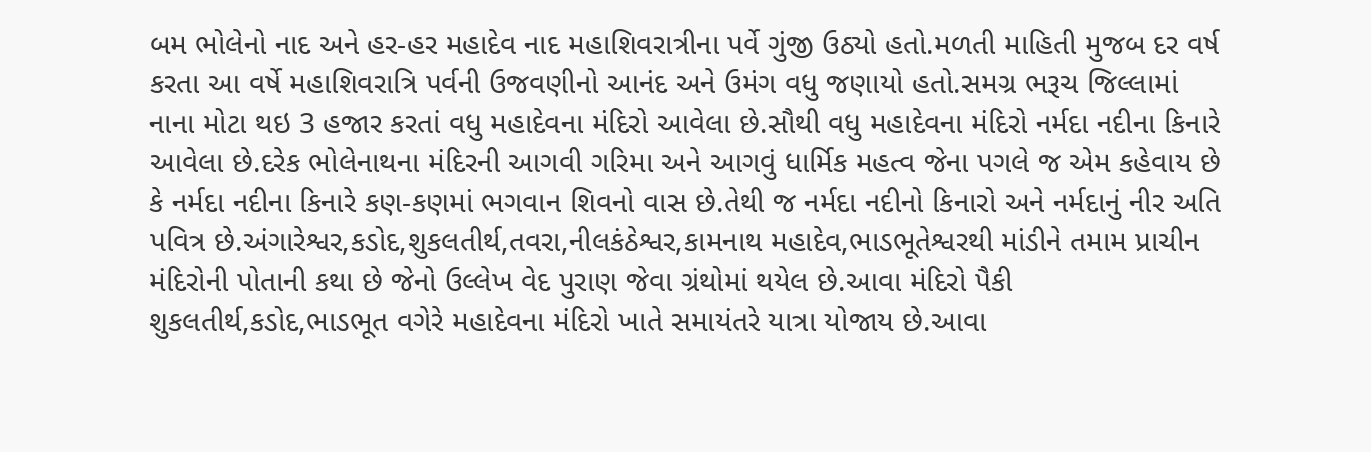બમ ભોલેનો નાદ અને હર-હર મહાદેવ નાદ મહાશિવરાત્રીના પર્વે ગુંજી ઉઠ્યો હતો.મળતી માહિતી મુજબ દર વર્ષ કરતા આ વર્ષે મહાશિવરાત્રિ પર્વની ઉજવણીનો આનંદ અને ઉમંગ વધુ જણાયો હતો.સમગ્ર ભરૂચ જિલ્લામાં નાના મોટા થઇ 3 હજાર કરતાં વધુ મહાદેવના મંદિરો આવેલા છે.સૌથી વધુ મહાદેવના મંદિરો નર્મદા નદીના કિનારે આવેલા છે.દરેક ભોલેનાથના મંદિરની આગવી ગરિમા અને આગવું ધાર્મિક મહત્વ જેના પગલે જ એમ કહેવાય છે કે નર્મદા નદીના કિનારે કણ-કણમાં ભગવાન શિવનો વાસ છે.તેથી જ નર્મદા નદીનો કિનારો અને નર્મદાનું નીર અતિ પવિત્ર છે.અંગારેશ્વર,કડોદ,શુકલતીર્થ,તવરા,નીલકંઠેશ્વર,કામનાથ મહાદેવ,ભાડભૂતેશ્વરથી માંડીને તમામ પ્રાચીન મંદિરોની પોતાની કથા છે જેનો ઉલ્લેખ વેદ પુરાણ જેવા ગ્રંથોમાં થયેલ છે.આવા મંદિરો પૈકી શુકલતીર્થ,કડોદ,ભાડભૂત વગેરે મહાદેવના મંદિરો ખાતે સમાયંતરે યાત્રા યોજાય છે.આવા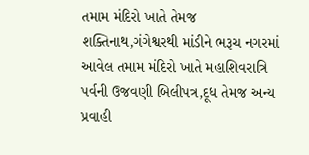તમામ મંદિરો ખાતે તેમજ શક્તિનાથ,ગંગેશ્વરથી માંડીને ભરૂચ નગરમાં આવેલ તમામ મંદિરો ખાતે મહાશિવરાત્રિ પર્વની ઉજવણી બિલીપત્ર,દૂધ તેમજ અન્ય પ્રવાહી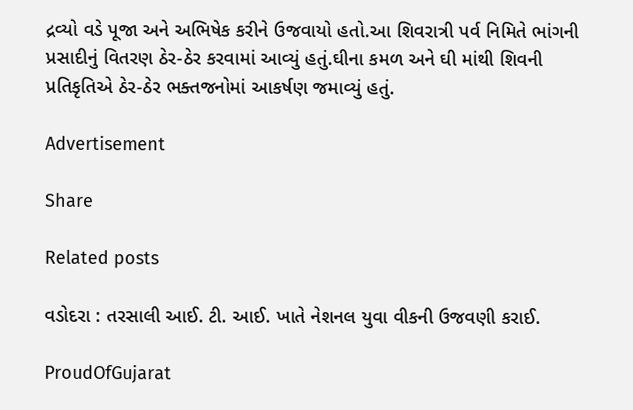દ્રવ્યો વડે પૂજા અને અભિષેક કરીને ઉજવાયો હતો.આ શિવરાત્રી પર્વ નિમિતે ભાંગની પ્રસાદીનું વિતરણ ઠેર-ઠેર કરવામાં આવ્યું હતું.ઘીના કમળ અને ઘી માંથી શિવની પ્રતિકૃતિએ ઠેર-ઠેર ભક્તજનોમાં આકર્ષણ જમાવ્યું હતું.

Advertisement

Share

Related posts

વડોદરા : તરસાલી આઈ. ટી. આઈ. ખાતે નેશનલ યુવા વીકની ઉજવણી કરાઈ.

ProudOfGujarat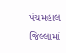પંચમહાલ જિલ્લામાં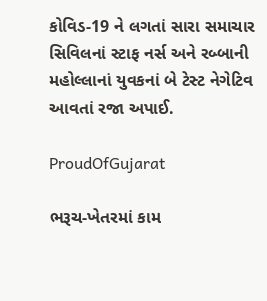કોવિડ-19 ને લગતાં સારા સમાચાર સિવિલનાં સ્ટાફ નર્સ અને રબ્બાની મહોલ્લાનાં યુવકનાં બે ટેસ્ટ નેગેટિવ આવતાં રજા અપાઈ.

ProudOfGujarat

ભરૂચ-ખેતરમાં કામ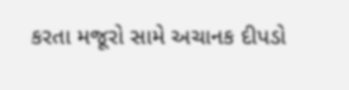કરતા મજૂરો સામે અચાનક દીપડો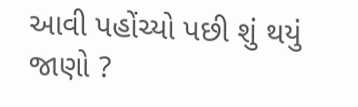આવી પહોંચ્યો પછી શું થયું જાણો ?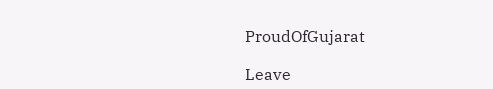ProudOfGujarat

Leave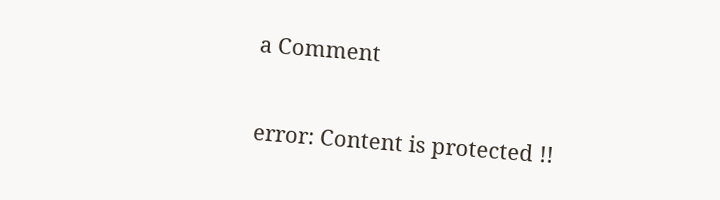a Comment

error: Content is protected !!